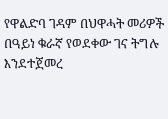የዋልድባ ገዳም በህዋሓት መሪዎች በዓይነ ቁራኛ የወደቀው ገና ትግሉ እንደተጀመረ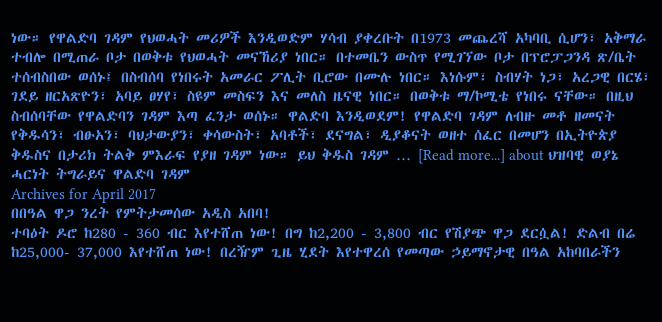ነው። የዋልድባ ገዳም የህወሓት መሪዎች እንዲወድም ሃሳብ ያቀረቡት በ1973 መጨረሻ አካባቢ ሲሆን፣ አቅማራ ተብሎ በሚጠራ ቦታ በወቅቱ የህወሓት መናኸሪያ ነበር። በተመቤን ውስጥ የሚገኘው ቦታ በፕሮፓጋንዳ ጽ/ቤት ተሰብስበው ወሰኑ፤ በስብሰባ የነበሩት አመራር ፖሊት ቢሮው በሙሉ ነበር። እነሱም፣ ስብሃት ነጋ፣ አረጋዊ በርሄ፣ ገደይ ዘርአጽዮን፣ አባይ ፀሃየ፣ ስዩም መስፍን እና መለስ ዜናዊ ነበር። በወቅቱ ማ/ኮሚቴ የነበሩ ናቸው። በዚህ ስብሰባቸው የዋልድባን ገዳም እጣ ፈንታ ወሰኑ። ዋልድባ እንዲወደም! የዋልድባ ገዳም ለብዙ መቶ ዘመናት የቅዱሳን፣ ብፁአን፣ ባህታውያን፣ ቀሳውስት፣ አባቶች፣ ደናግል፣ ዲያቆናት ወዘተ ሰፈር በመሆን በኢትዮጵያ ቅዱስና በታሪክ ትልቅ ምእራፍ የያዘ ገዳም ነው። ይህ ቅዱስ ገዳም … [Read more...] about ህዝባዊ ወያኔ ሓርነት ትግራይና ዋልድባ ገዳም
Archives for April 2017
በበዓል ዋጋ ንረት የምትታመሰው አዲስ አበባ!
ተባዕት ዶሮ ከ280 - 360 ብር እየተሸጠ ነው! በግ ከ2,200 - 3,800 ብር የሽያጭ ዋጋ ደርሷል! ድልብ በሬ ከ25,000- 37,000 እየተሸጠ ነው! በረዥም ጊዜ ሂደት እየተዋረሰ የመጣው ኃይማኖታዊ በዓል አከባበራችን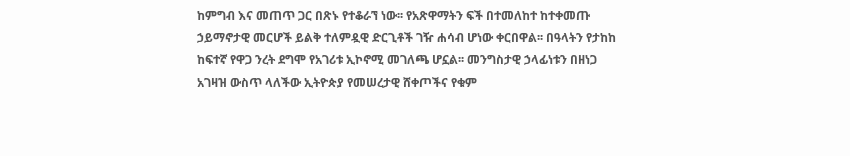ከምግብ እና መጠጥ ጋር በጽኑ የተቆራኘ ነው፡፡ የአጽዋማትን ፍች በተመለከተ ከተቀመጡ ኃይማኖታዊ መርሆች ይልቅ ተለምዷዊ ድርጊቶች ገዥ ሐሳብ ሆነው ቀርበዋል፡፡ በዓላትን የታከከ ከፍተኛ የዋጋ ንረት ደግሞ የአገሪቱ ኢኮኖሚ መገለጫ ሆኗል፡፡ መንግስታዊ ኃላፊነቱን በዘነጋ አገዛዝ ውስጥ ላለችው ኢትዮጵያ የመሠረታዊ ሸቀጦችና የቁም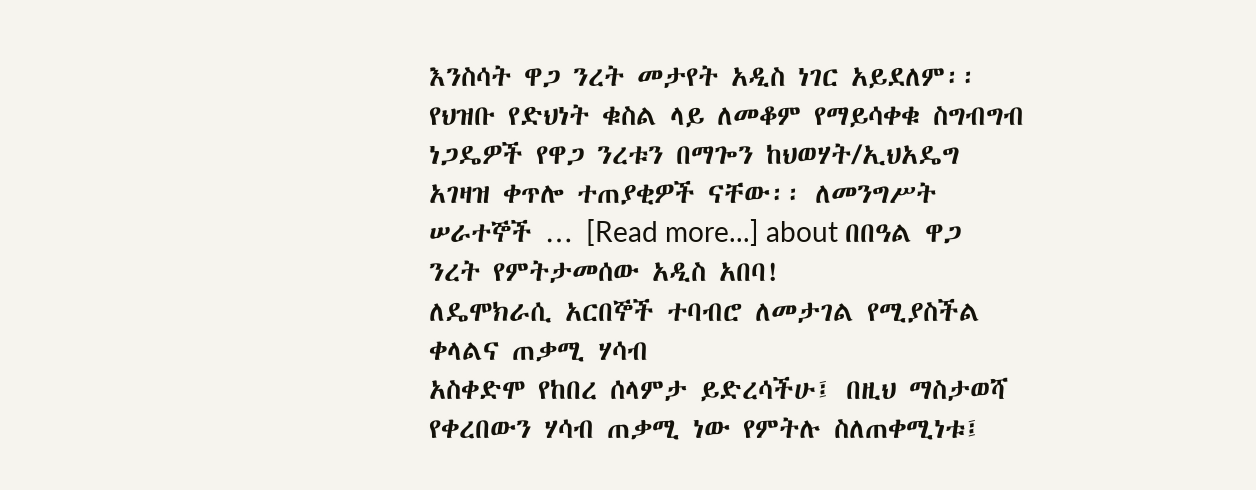እንስሳት ዋጋ ንረት መታየት አዲስ ነገር አይደለም፡፡ የህዝቡ የድህነት ቁስል ላይ ለመቆም የማይሳቀቁ ስግብግብ ነጋዴዎች የዋጋ ንረቱን በማጐን ከህወሃት/ኢህአዴግ አገዛዝ ቀጥሎ ተጠያቂዎች ናቸው፡፡ ለመንግሥት ሠራተኞች … [Read more...] about በበዓል ዋጋ ንረት የምትታመሰው አዲስ አበባ!
ለዴሞክራሲ አርበኞች ተባብሮ ለመታገል የሚያስችል ቀላልና ጠቃሚ ሃሳብ
አስቀድሞ የከበረ ሰላምታ ይድረሳችሁ፤ በዚህ ማስታወሻ የቀረበውን ሃሳብ ጠቃሚ ነው የምትሉ ስለጠቀሚነቱ፤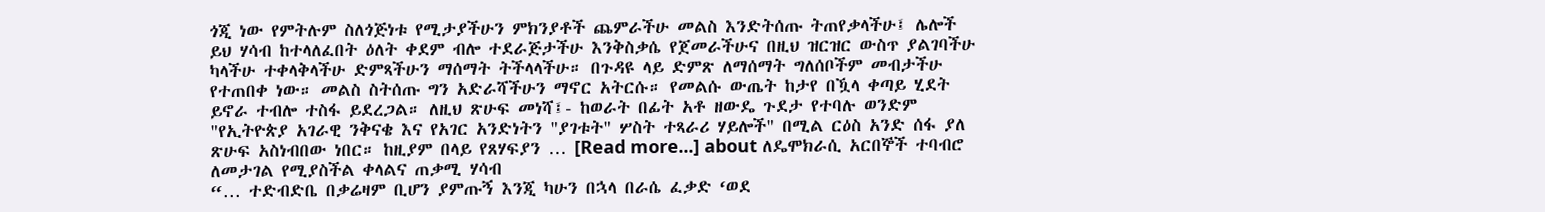ጎጂ ነው የምትሉም ስለጎጅነቱ የሚታያችሁን ምክንያቶች ጨምራችሁ መልስ እንድትሰጡ ትጠየቃላችሁ፤ ሌሎች ይህ ሃሳብ ከተላለፈበት ዕለት ቀደም ብሎ ተደራጅታችሁ እንቅስቃሴ የጀመራችሁና በዚህ ዝርዝር ውስጥ ያልገባችሁ ካላችሁ ተቀላቅላችሁ ድምጻችሁን ማሰማት ትችላላችሁ። በጉዳዩ ላይ ድምጽ ለማሰማት ግለሰቦችም መብታችሁ የተጠበቀ ነው። መልስ ስትሰጡ ግን አድራሻችሁን ማኖር አትርሱ። የመልሱ ውጤት ከታየ በዃላ ቀጣይ ሂደት ይኖራ ተብሎ ተስፋ ይደረጋል። ለዚህ ጽሁፍ መነሻ፤- ከወራት በፊት አቶ ዘውዴ ጉደታ የተባሉ ወንድም "የኢትዮጵያ አገራዊ ንቅናቄ እና የአገር አንድነትን "ያገቱት" ሦስት ተጻራሪ ሃይሎች" በሚል ርዕስ አንድ ሰፋ ያለ ጽሁፍ አስነብበው ነበር። ከዚያም በላይ የጸሃፍያን … [Read more...] about ለዴሞክራሲ አርበኞች ተባብሮ ለመታገል የሚያስችል ቀላልና ጠቃሚ ሃሳብ
“… ተድብድቤ በቃሬዛም ቢሆን ያምጡኝ እንጂ ካሁን በኋላ በራሴ ፈቃድ ‘ወደ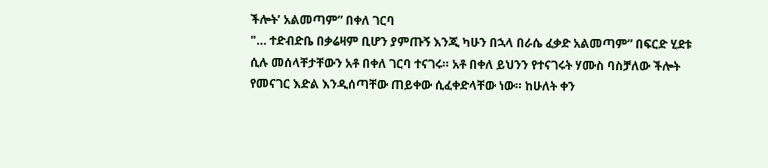ችሎት’ አልመጣም” በቀለ ገርባ
"… ተድብድቤ በቃሬዛም ቢሆን ያምጡኝ እንጂ ካሁን በኋላ በራሴ ፈቃድ አልመጣም” በፍርድ ሂደቱ ሲሉ መሰላቸታቸውን አቶ በቀለ ገርባ ተናገሩ። አቶ በቀለ ይህንን የተናገሩት ሃሙስ ባስቻለው ችሎት የመናገር እድል እንዲሰጣቸው ጠይቀው ሲፈቀድላቸው ነው። ከሁለት ቀን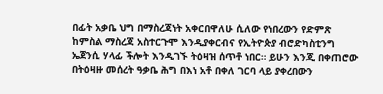በፊት አቃቤ ህግ በማስረጃነት አቀርበዋለሁ ሲለው የነበረውን የድምጽ ከምስል ማስረጃ አስተርጉሞ እንዲያቀርብና የኢትዮጵያ ብሮድካስቲንግ ኤጀንሲ ሃላፊ ችሎት እንዲገኙ ትዕዛዝ ሰጥቶ ነበር። ይሁን እንጂ በቀጠሮው በትዕዛዙ መሰረት ዓቃቤ ሕግ በእነ አቶ በቀለ ገርባ ላይ ያቀረበውን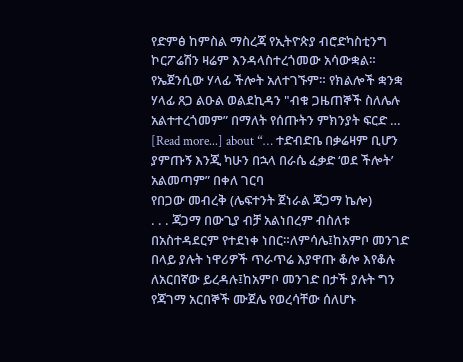የድምፅ ከምስል ማስረጃ የኢትዮጵያ ብሮድካስቲንግ ኮርፖሬሽን ዛሬም እንዳላስተረጎመው አሳውቋል። የኤጀንሲው ሃላፊ ችሎት አለተገኙም። የክልሎች ቋንቋ ሃላፊ ጸጋ ልዑል ወልደኪዳን "ብቁ ጋዜጠኞች ስለሌሉ አልተተረጎመም” በማለት የሰጡትን ምክንያት ፍርድ … [Read more...] about “… ተድብድቤ በቃሬዛም ቢሆን ያምጡኝ እንጂ ካሁን በኋላ በራሴ ፈቃድ ‘ወደ ችሎት’ አልመጣም” በቀለ ገርባ
የበጋው መብረቅ (ሌፍተንት ጀነራል ጃጋማ ኬሎ)
. . . ጃጋማ በውጊያ ብቻ አልነበረም ብስለቱ በአስተዳደርም የተደነቀ ነበር።ለምሳሌ፤ከአምቦ መንገድ በላይ ያሉት ነዋሪዎች ጥራጥሬ እያዋጡ ቆሎ እየቆሉ ለአርበኛው ይረዳሉ፤ከአምቦ መንገድ በታች ያሉት ግን የጃገማ አርበኞች ሙጀሌ የወረሳቸው ሰለሆኑ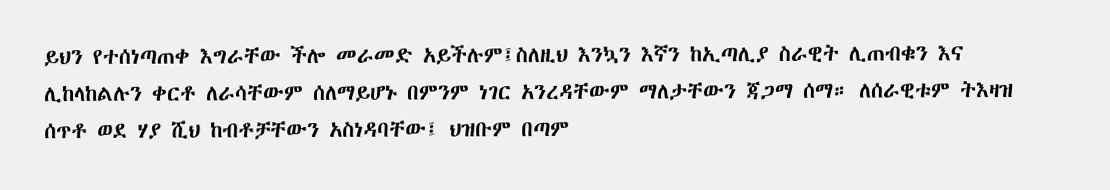ይህን የተሰነጣጠቀ እግራቸው ችሎ መራመድ አይችሉም፤ስለዚህ እንኳን እኛን ከኢጣሊያ ስራዊት ሊጠብቁን እና ሊከላከልሉን ቀርቶ ለራሳቸውም ሰለማይሆኑ በምንም ነገር አንረዳቸውም ማለታቸውን ጃጋማ ሰማ። ለሰራዊቱም ትእዛዝ ሰጥቶ ወደ ሃያ ሺህ ከብቶቻቸውን አስነዳባቸው፤ ህዝቡም በጣም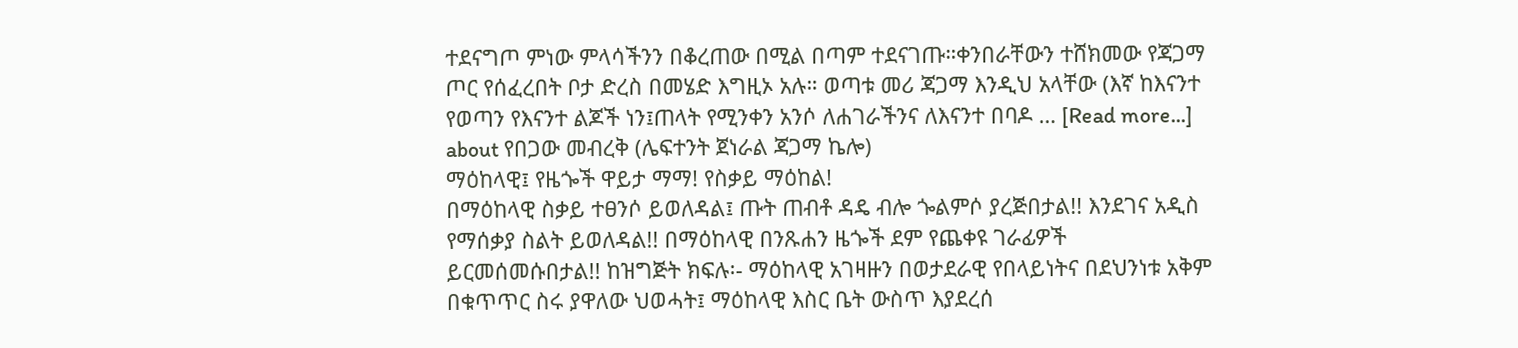ተደናግጦ ምነው ምላሳችንን በቆረጠው በሚል በጣም ተደናገጡ።ቀንበራቸውን ተሸክመው የጃጋማ ጦር የሰፈረበት ቦታ ድረስ በመሄድ እግዚኦ አሉ። ወጣቱ መሪ ጃጋማ እንዲህ አላቸው (እኛ ከእናንተ የወጣን የእናንተ ልጆች ነን፤ጠላት የሚንቀን አንሶ ለሐገራችንና ለእናንተ በባዶ … [Read more...] about የበጋው መብረቅ (ሌፍተንት ጀነራል ጃጋማ ኬሎ)
ማዕከላዊ፤ የዜጐች ዋይታ ማማ! የስቃይ ማዕከል!
በማዕከላዊ ስቃይ ተፀንሶ ይወለዳል፤ ጡት ጠብቶ ዳዴ ብሎ ጐልምሶ ያረጅበታል!! እንደገና አዲስ የማሰቃያ ስልት ይወለዳል!! በማዕከላዊ በንጹሐን ዜጐች ደም የጨቀዩ ገራፊዎች ይርመሰመሱበታል!! ከዝግጅት ክፍሉ፡- ማዕከላዊ አገዛዙን በወታደራዊ የበላይነትና በደህንነቱ አቅም በቁጥጥር ስሩ ያዋለው ህወሓት፤ ማዕከላዊ እስር ቤት ውስጥ እያደረሰ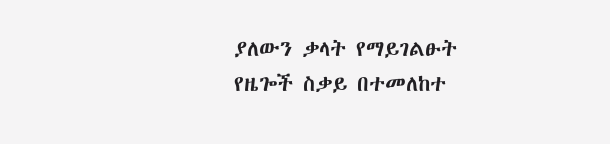ያለውን ቃላት የማይገልፁት የዜጐች ስቃይ በተመለከተ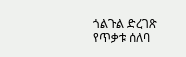ጎልጉል ድረገጽ የጥቃቱ ሰለባ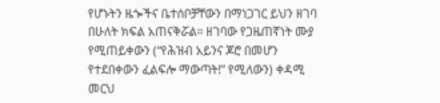የሆኑትን ዜጐችና ቤተሰቦቻቸውን በማነጋገር ይህን ዘገባ በሁለት ክፍል አጠናቅሯል። ዘገባው የጋዜጠኛነት ሙያ የሚጠይቀውን (“የሕዝብ አይንና ጆሮ በመሆን የተደበቀውን ፈልፍሎ ማውጣት!” የሚለውን) ቀዳሚ መርህ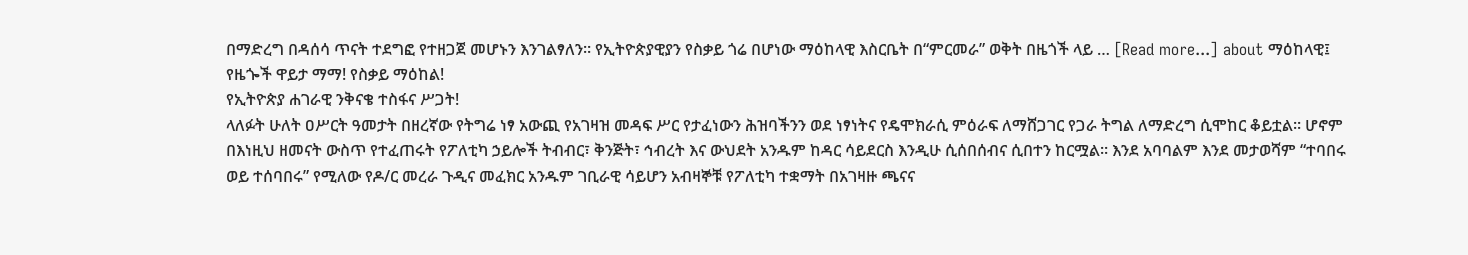በማድረግ በዳሰሳ ጥናት ተደግፎ የተዘጋጀ መሆኑን እንገልፃለን። የኢትዮጵያዊያን የስቃይ ጎሬ በሆነው ማዕከላዊ እስርቤት በ“ምርመራ” ወቅት በዜጎች ላይ … [Read more...] about ማዕከላዊ፤ የዜጐች ዋይታ ማማ! የስቃይ ማዕከል!
የኢትዮጵያ ሐገራዊ ንቅናቄ ተስፋና ሥጋት!
ላለፉት ሁለት ዐሥርት ዓመታት በዘረኛው የትግሬ ነፃ አውጪ የአገዛዝ መዳፍ ሥር የታፈነውን ሕዝባችንን ወደ ነፃነትና የዴሞክራሲ ምዕራፍ ለማሸጋገር የጋራ ትግል ለማድረግ ሲሞከር ቆይቷል። ሆኖም በእነዚህ ዘመናት ውስጥ የተፈጠሩት የፖለቲካ ኃይሎች ትብብር፣ ቅንጅት፣ ኅብረት እና ውህደት አንዱም ከዳር ሳይደርስ እንዲሁ ሲሰበሰብና ሲበተን ከርሟል። እንደ አባባልም እንደ መታወሻም “ተባበሩ ወይ ተሰባበሩ” የሚለው የዶ/ር መረራ ጉዲና መፈክር አንዱም ገቢራዊ ሳይሆን አብዛኞቹ የፖለቲካ ተቋማት በአገዛዙ ጫናና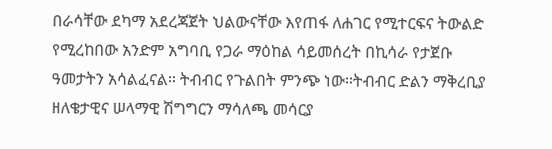በራሳቸው ደካማ አደረጃጀት ህልውናቸው እየጠፋ ለሐገር የሚተርፍና ትውልድ የሚረከበው አንድም አግባቢ የጋራ ማዕከል ሳይመሰረት በኪሳራ የታጀቡ ዓመታትን አሳልፈናል። ትብብር የጉልበት ምንጭ ነው።ትብብር ድልን ማቅረቢያ ዘለቄታዊና ሠላማዊ ሽግግርን ማሳለጫ መሳርያ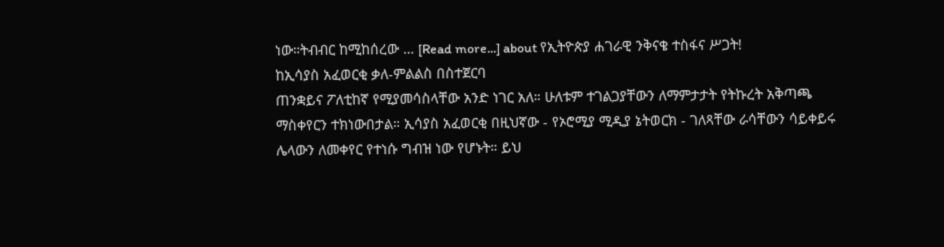ነው።ትብብር ከሚከሰረው … [Read more...] about የኢትዮጵያ ሐገራዊ ንቅናቄ ተስፋና ሥጋት!
ከኢሳያስ አፈወርቂ ቃለ-ምልልስ በስተጀርባ
ጠንቋይና ፖለቲከኛ የሚያመሳስላቸው አንድ ነገር አለ። ሁለቱም ተገልጋያቸውን ለማምታታት የትኩረት አቅጣጫ ማስቀየርን ተክነውበታል። ኢሳያስ አፈወርቂ በዚህኛው - የኦሮሚያ ሚዲያ ኔትወርክ - ገለጻቸው ራሳቸውን ሳይቀይሩ ሌላውን ለመቀየር የተነሱ ግብዝ ነው የሆኑት። ይህ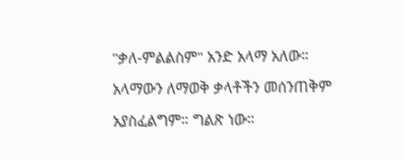"ቃለ-ምልልስም" አንድ አላማ አለው። አላማውን ለማወቅ ቃላቶችን መሰንጠቅም አያስፈልግም። ግልጽ ነው።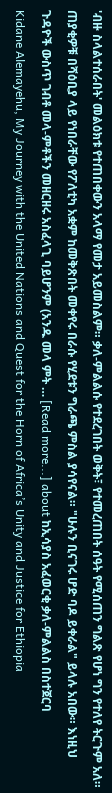'ብዙ ስላልተሰራበት' መልዕክቱ የተጠበቀውን አላማ የመታ አይመስልም። ቃለ-ምልልሱ የተደረገበት ወቅት፣ የተመረጠበት ሰዓት የሚሰጠን ግልጽ የሆነ ግን የተለየ ትርጉም አለ። ጠያቂዎቹ በሻዕቢያ ላይ የነበራቸው የፖለቲካ አቋም ከመቅጽበት መቀየሩ በራሱ የሂደቱን ግራጫ ምስል ያሳየናል። "ሁሉን ቢናገሩ ሆድ ባዶ ይቀራል" ይላሉ አበው። እነዚህ ጉዳዮች ውስጥ ገብቶ መላ-ምቶችን መዘርዘሩ አስፈላጊ ባይሆንም (አንዱ መላ ምት … [Read more...] about ከኢሳያስ አፈወርቂ ቃለ-ምልልስ በስተጀርባ
Kidane Alemayehu, My Journey with the United Nations and Quest for the Horn of Africa’s Unity and Justice for Ethiopia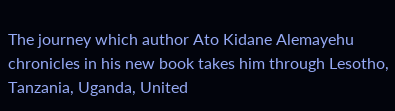The journey which author Ato Kidane Alemayehu chronicles in his new book takes him through Lesotho, Tanzania, Uganda, United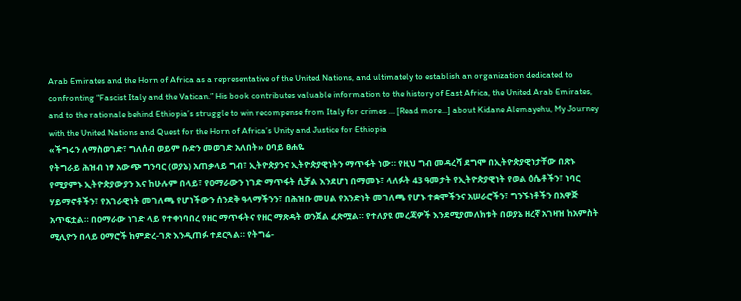Arab Emirates and the Horn of Africa as a representative of the United Nations, and ultimately to establish an organization dedicated to confronting “Fascist Italy and the Vatican.” His book contributes valuable information to the history of East Africa, the United Arab Emirates, and to the rationale behind Ethiopia’s struggle to win recompense from Italy for crimes … [Read more...] about Kidane Alemayehu, My Journey with the United Nations and Quest for the Horn of Africa’s Unity and Justice for Ethiopia
«ችግሩን ለማስወገድ፣ ግለሰብ ወይም ቡድን መወገድ አለበት» ዐባይ ፀሐዬ
የትግራይ ሕዝብ ነፃ አውጭ ግንባር (ወያኔ) አጠቃላይ ግብ፣ ኢትዮጵያንና ኢትዮጵያዊነትን ማጥፋት ነው። የዚህ ግብ መዳረሻ ደግሞ በኢትዮጵያዊነታቸው በጽኑ የሚያምኑ ኢትዮጵያውያን እና ከሁሉም በላይ፣ የዐማራውን ነገድ ማጥፋት ሲቻል እንደሆነ በማመኑ፣ ላለፉት 43 ዓመታት የኢትዮጵያዊነት የወል ዕሴቶችን፣ ነባር ሃይማኖቶችን፣ የአገራዊነት መገለጫ የሆነችውን ሰንደቅ ዓላማችንን፣ በሕዝቡ መሀል የአንድነት መገለጫ የሆኑ ተቋሞችንና አሠራሮችን፣ ግንኙነቶችን በአዋጅ አጥፍቷል። በዐማራው ነገድ ላይ የተቀነባበረ የዘር ማጥፋትና የዘር ማጽዳት ወንጀል ፈጽሟል። የተለያዩ መረጃዎች እንደሚያመለክቱት በወያኔ ዘረኛ አገዛዝ ከአምስት ሚሊዮን በላይ ዐማሮች ከምድረ-ገጽ እንዲጠፉ ተደርጓል። የትግሬ-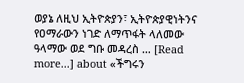ወያኔ ለዚህ ኢትዮጵያን፣ ኢትዮጵያዊነትንና የዐማራውን ነገድ ለማጥፋት ላለመው ዓላማው ወደ ግቡ መዳረስ … [Read more...] about «ችግሩን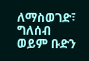ለማስወገድ፣ ግለሰብ ወይም ቡድን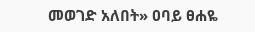መወገድ አለበት» ዐባይ ፀሐዬ